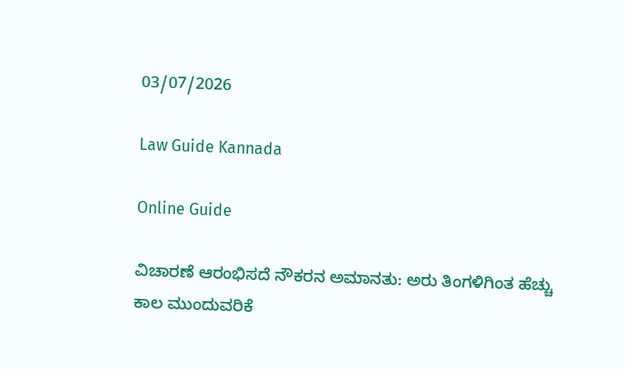03/07/2026

Law Guide Kannada

Online Guide

ವಿಚಾರಣೆ ಆರಂಭಿಸದೆ ನೌಕರನ ಅಮಾನತು: ಅರು ತಿಂಗಳಿಗಿಂತ ಹೆಚ್ಚು ಕಾಲ ಮುಂದುವರಿಕೆ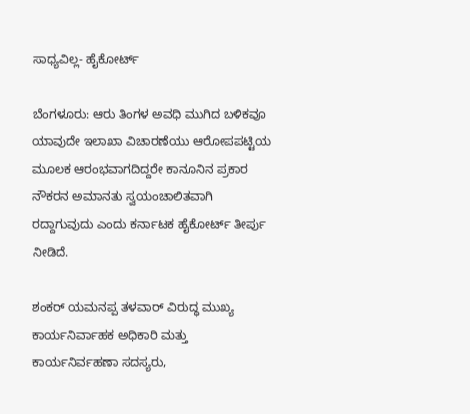ಸಾಧ್ಯವಿಲ್ಲ- ಹೈಕೋರ್ಟ್

ಬೆಂಗಳೂರು: ಆರು ತಿಂಗಳ ಅವಧಿ ಮುಗಿದ ಬಳಿಕವೂ ಯಾವುದೇ ಇಲಾಖಾ ವಿಚಾರಣೆಯು ಆರೋಪಪಟ್ಟಿಯ ಮೂಲಕ ಆರಂಭವಾಗದಿದ್ದರೇ ಕಾನೂನಿನ ಪ್ರಕಾರ ನೌಕರನ ಅಮಾನತು ಸ್ವಯಂಚಾಲಿತವಾಗಿ ರದ್ದಾಗುವುದು ಎಂದು ಕರ್ನಾಟಕ ಹೈಕೋರ್ಟ್ ತೀರ್ಪು ನೀಡಿದೆ.

ಶಂಕರ್ ಯಮನಪ್ಪ ತಳವಾರ್ ವಿರುದ್ಧ ಮುಖ್ಯ ಕಾರ್ಯನಿರ್ವಾಹಕ ಅಧಿಕಾರಿ ಮತ್ತು ಕಾರ್ಯನಿರ್ವಹಣಾ ಸದಸ್ಯರು,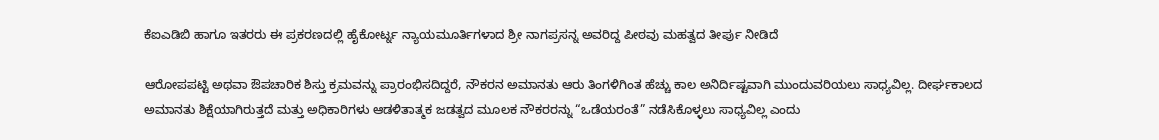ಕೆಐಎಡಿಬಿ ಹಾಗೂ ಇತರರು ಈ ಪ್ರಕರಣದಲ್ಲಿ ಹೈಕೋರ್ಟ್ನ ನ್ಯಾಯಮೂರ್ತಿಗಳಾದ ಶ್ರೀ ನಾಗಪ್ರಸನ್ನ ಅವರಿದ್ದ ಪೀಠವು ಮಹತ್ವದ ತೀರ್ಪು ನೀಡಿದೆ

ಆರೋಪಪಟ್ಟಿ ಅಥವಾ ಔಪಚಾರಿಕ ಶಿಸ್ತು ಕ್ರಮವನ್ನು ಪ್ರಾರಂಭಿಸದಿದ್ದರೆ, ನೌಕರನ ಅಮಾನತು ಆರು ತಿಂಗಳಿಗಿಂತ ಹೆಚ್ಚು ಕಾಲ ಅನಿರ್ದಿಷ್ಟವಾಗಿ ಮುಂದುವರಿಯಲು ಸಾಧ್ಯವಿಲ್ಲ. ದೀರ್ಘಕಾಲದ ಅಮಾನತು ಶಿಕ್ಷೆಯಾಗಿರುತ್ತದೆ ಮತ್ತು ಅಧಿಕಾರಿಗಳು ಆಡಳಿತಾತ್ಮಕ ಜಡತ್ವದ ಮೂಲಕ ನೌಕರರನ್ನು “ಒಡೆಯರಂತೆ” ನಡೆಸಿಕೊಳ್ಳಲು ಸಾಧ್ಯವಿಲ್ಲ ಎಂದು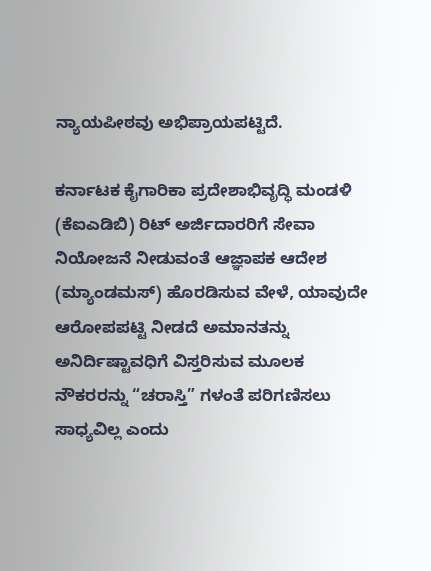ನ್ಯಾಯಪೀಠವು ಅಭಿಪ್ರಾಯಪಟ್ಟಿದೆ.

ಕರ್ನಾಟಕ ಕೈಗಾರಿಕಾ ಪ್ರದೇಶಾಭಿವೃದ್ಧಿ ಮಂಡಳಿ (ಕೆಐಎಡಿಬಿ) ರಿಟ್ ಅರ್ಜಿದಾರರಿಗೆ ಸೇವಾ ನಿಯೋಜನೆ ನೀಡುವಂತೆ ಆಜ್ಞಾಪಕ ಆದೇಶ (ಮ್ಯಾಂಡಮಸ್) ಹೊರಡಿಸುವ ವೇಳೆ, ಯಾವುದೇ ಆರೋಪಪಟ್ಟಿ ನೀಡದೆ ಅಮಾನತನ್ನು ಅನಿರ್ದಿಷ್ಟಾವಧಿಗೆ ವಿಸ್ತರಿಸುವ ಮೂಲಕ ನೌಕರರನ್ನು “ಚರಾಸ್ತಿ” ಗಳಂತೆ ಪರಿಗಣಿಸಲು ಸಾಧ್ಯವಿಲ್ಲ ಎಂದು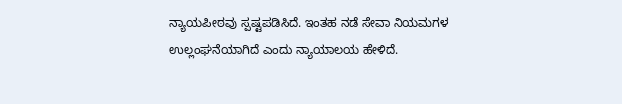ನ್ಯಾಯಪೀಠವು ಸ್ಪಷ್ಟಪಡಿಸಿದೆ. ಇಂತಹ ನಡೆ ಸೇವಾ ನಿಯಮಗಳ ಉಲ್ಲಂಘನೆಯಾಗಿದೆ ಎಂದು ನ್ಯಾಯಾಲಯ ಹೇಳಿದೆ.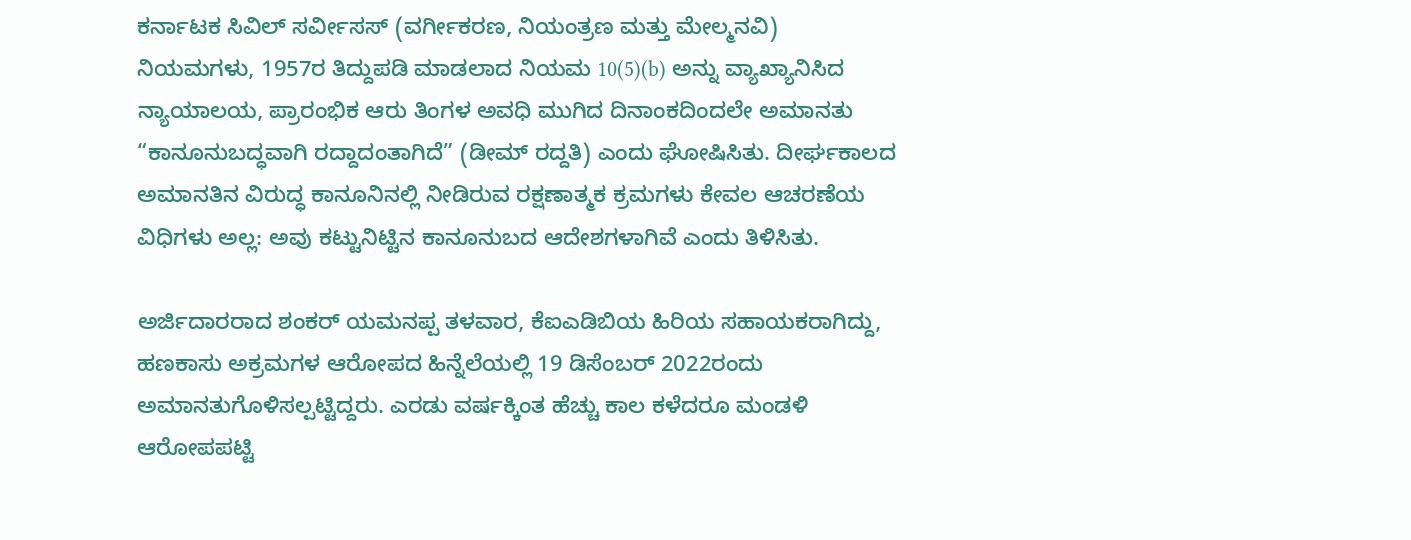ಕರ್ನಾಟಕ ಸಿವಿಲ್ ಸರ್ವೀಸಸ್ (ವರ್ಗೀಕರಣ, ನಿಯಂತ್ರಣ ಮತ್ತು ಮೇಲ್ಮನವಿ) ನಿಯಮಗಳು, 1957ರ ತಿದ್ದುಪಡಿ ಮಾಡಲಾದ ನಿಯಮ 10(5)(b) ಅನ್ನು ವ್ಯಾಖ್ಯಾನಿಸಿದ ನ್ಯಾಯಾಲಯ, ಪ್ರಾರಂಭಿಕ ಆರು ತಿಂಗಳ ಅವಧಿ ಮುಗಿದ ದಿನಾಂಕದಿಂದಲೇ ಅಮಾನತು “ಕಾನೂನುಬದ್ಧವಾಗಿ ರದ್ದಾದಂತಾಗಿದೆ” (ಡೀಮ್ ರದ್ದತಿ) ಎಂದು ಘೋಷಿಸಿತು. ದೀರ್ಘಕಾಲದ ಅಮಾನತಿನ ವಿರುದ್ಧ ಕಾನೂನಿನಲ್ಲಿ ನೀಡಿರುವ ರಕ್ಷಣಾತ್ಮಕ ಕ್ರಮಗಳು ಕೇವಲ ಆಚರಣೆಯ ವಿಧಿಗಳು ಅಲ್ಲ: ಅವು ಕಟ್ಟುನಿಟ್ಟಿನ ಕಾನೂನುಬದ ಆದೇಶಗಳಾಗಿವೆ ಎಂದು ತಿಳಿಸಿತು.

ಅರ್ಜಿದಾರರಾದ ಶಂಕರ್ ಯಮನಪ್ಪ ತಳವಾರ, ಕೆಐಎಡಿಬಿಯ ಹಿರಿಯ ಸಹಾಯಕರಾಗಿದ್ದು, ಹಣಕಾಸು ಅಕ್ರಮಗಳ ಆರೋಪದ ಹಿನ್ನೆಲೆಯಲ್ಲಿ 19 ಡಿಸೆಂಬರ್ 2022ರಂದು ಅಮಾನತುಗೊಳಿಸಲ್ಪಟ್ಟಿದ್ದರು. ಎರಡು ವರ್ಷಕ್ಕಿಂತ ಹೆಚ್ಚು ಕಾಲ ಕಳೆದರೂ ಮಂಡಳಿ ಆರೋಪಪಟ್ಟಿ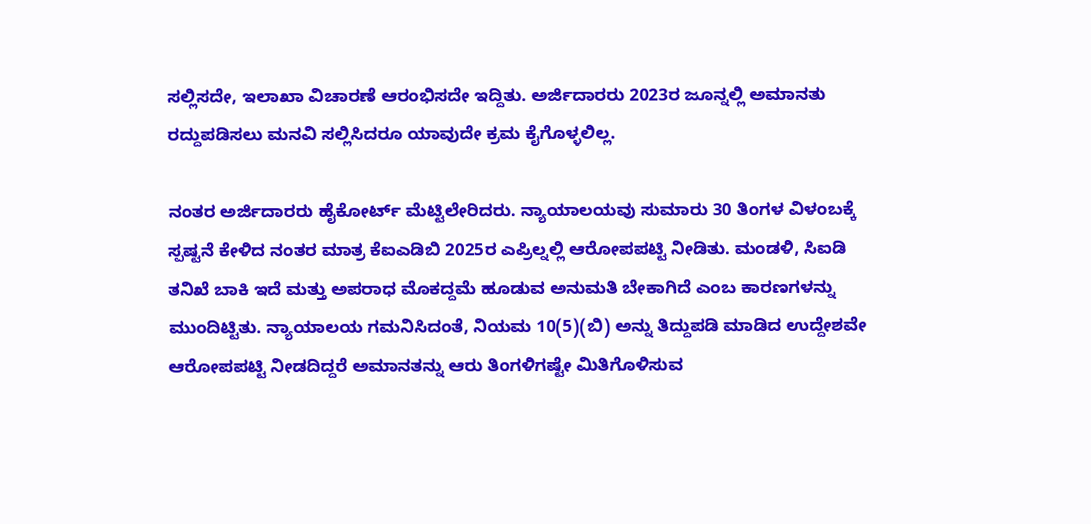ಸಲ್ಲಿಸದೇ, ಇಲಾಖಾ ವಿಚಾರಣೆ ಆರಂಭಿಸದೇ ಇದ್ದಿತು. ಅರ್ಜಿದಾರರು 2023ರ ಜೂನ್ನಲ್ಲಿ ಅಮಾನತು ರದ್ದುಪಡಿಸಲು ಮನವಿ ಸಲ್ಲಿಸಿದರೂ ಯಾವುದೇ ಕ್ರಮ ಕೈಗೊಳ್ಳಲಿಲ್ಲ.

ನಂತರ ಅರ್ಜಿದಾರರು ಹೈಕೋರ್ಟ್ ಮೆಟ್ಟಿಲೇರಿದರು. ನ್ಯಾಯಾಲಯವು ಸುಮಾರು 30 ತಿಂಗಳ ವಿಳಂಬಕ್ಕೆ ಸ್ಪಷ್ಟನೆ ಕೇಳಿದ ನಂತರ ಮಾತ್ರ ಕೆಐಎಡಿಬಿ 2025ರ ಎಪ್ರಿಲ್ನಲ್ಲಿ ಆರೋಪಪಟ್ಟಿ ನೀಡಿತು. ಮಂಡಳಿ, ಸಿಐಡಿ ತನಿಖೆ ಬಾಕಿ ಇದೆ ಮತ್ತು ಅಪರಾಧ ಮೊಕದ್ದಮೆ ಹೂಡುವ ಅನುಮತಿ ಬೇಕಾಗಿದೆ ಎಂಬ ಕಾರಣಗಳನ್ನು ಮುಂದಿಟ್ಟಿತು. ನ್ಯಾಯಾಲಯ ಗಮನಿಸಿದಂತೆ, ನಿಯಮ 10(5)(ಬಿ) ಅನ್ನು ತಿದ್ದುಪಡಿ ಮಾಡಿದ ಉದ್ದೇಶವೇ ಆರೋಪಪಟ್ಟಿ ನೀಡದಿದ್ದರೆ ಅಮಾನತನ್ನು ಆರು ತಿಂಗಳಿಗಷ್ಟೇ ಮಿತಿಗೊಳಿಸುವ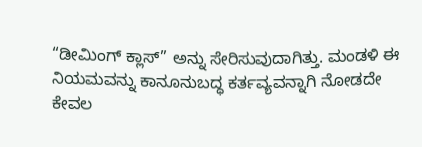“ಡೀಮಿಂಗ್ ಕ್ಲಾಸ್” ಅನ್ನು ಸೇರಿಸುವುದಾಗಿತ್ತು. ಮಂಡಳಿ ಈ ನಿಯಮವನ್ನು ಕಾನೂನುಬದ್ಧ ಕರ್ತವ್ಯವನ್ನಾಗಿ ನೋಡದೇ ಕೇವಲ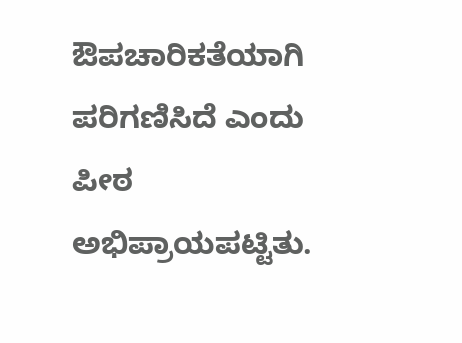ಔಪಚಾರಿಕತೆಯಾಗಿ ಪರಿಗಣಿಸಿದೆ ಎಂದು ಪೀಠ ಅಭಿಪ್ರಾಯಪಟ್ಟಿತು.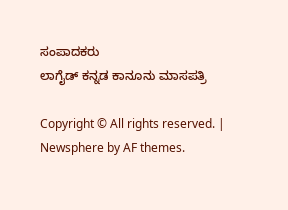ಸಂಪಾದಕರು
ಲಾಗೈಡ್ ಕನ್ನಡ‌ ಕಾನೂನು ಮಾಸಪತ್ರಿ

Copyright © All rights reserved. | Newsphere by AF themes.